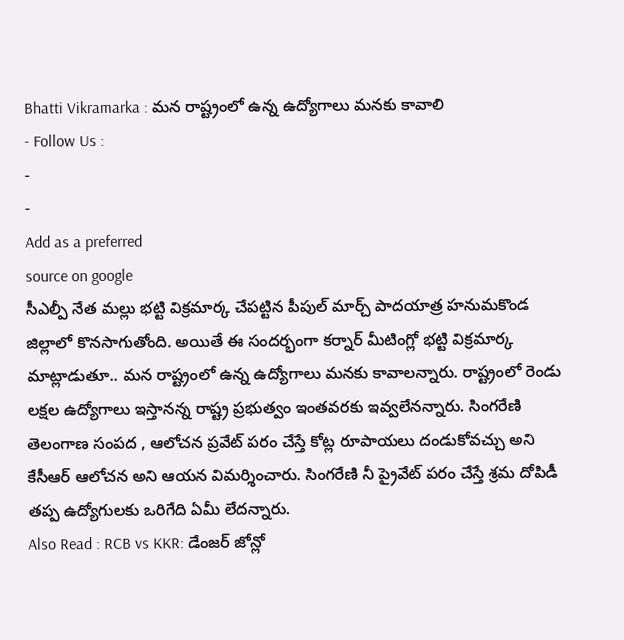Bhatti Vikramarka : మన రాష్ట్రంలో ఉన్న ఉద్యోగాలు మనకు కావాలి
- Follow Us :
-
-
Add as a preferred
source on google
సీఎల్పీ నేత మల్లు భట్టి విక్రమార్క చేపట్టిన పీపుల్ మార్చ్ పాదయాత్ర హనుమకొండ జిల్లాలో కొనసాగుతోంది. అయితే ఈ సందర్భంగా కర్నార్ మీటింగ్లో భట్టి విక్రమార్క మాట్లాడుతూ.. మన రాష్ట్రంలో ఉన్న ఉద్యోగాలు మనకు కావాలన్నారు. రాష్ట్రంలో రెండు లక్షల ఉద్యోగాలు ఇస్తానన్న రాష్ట్ర ప్రభుత్వం ఇంతవరకు ఇవ్వలేనన్నారు. సింగరేణి తెలంగాణ సంపద , ఆలోచన ప్రవేట్ పరం చేస్తే కోట్ల రూపాయలు దండుకోవచ్చు అని కేసీఆర్ ఆలోచన అని ఆయన విమర్శించారు. సింగరేణి నీ ప్రైవేట్ పరం చేస్తే శ్రమ దోపిడీ తప్ప ఉద్యోగులకు ఒరిగేది ఏమీ లేదన్నారు.
Also Read : RCB vs KKR: డేంజర్ జోన్లో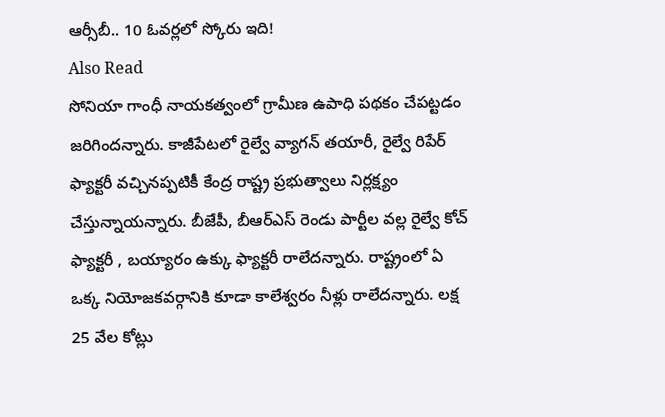ఆర్సీబీ.. 10 ఓవర్లలో స్కోరు ఇది!
Also Read
సోనియా గాంధీ నాయకత్వంలో గ్రామీణ ఉపాధి పథకం చేపట్టడం జరిగిందన్నారు. కాజీపేటలో రైల్వే వ్యాగన్ తయారీ, రైల్వే రిపేర్ ఫ్యాక్టరీ వచ్చినప్పటికీ కేంద్ర రాష్ట్ర ప్రభుత్వాలు నిర్లక్ష్యం చేస్తున్నాయన్నారు. బీజేపీ, బీఆర్ఎస్ రెండు పార్టీల వల్ల రైల్వే కోచ్ ఫ్యాక్టరీ , బయ్యారం ఉక్కు ఫ్యాక్టరీ రాలేదన్నారు. రాష్ట్రంలో ఏ ఒక్క నియోజకవర్గానికి కూడా కాలేశ్వరం నీళ్లు రాలేదన్నారు. లక్ష 25 వేల కోట్లు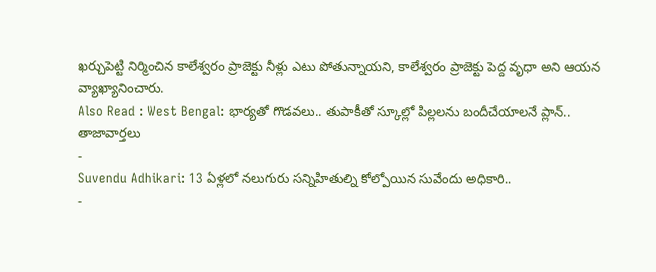ఖర్చుపెట్టి నిర్మించిన కాలేశ్వరం ప్రాజెక్టు నీళ్లు ఎటు పోతున్నాయని, కాలేశ్వరం ప్రాజెక్టు పెద్ద వృధా అని ఆయన వ్యాఖ్యానించారు.
Also Read : West Bengal: భార్యతో గొడవలు.. తుపాకీతో స్కూల్లో పిల్లలను బందీచేయాలనే ప్లాన్..
తాజావార్తలు
-
Suvendu Adhikari: 13 ఏళ్లలో నలుగురు సన్నిహితుల్ని కోల్పోయిన సువేందు అధికారి..
-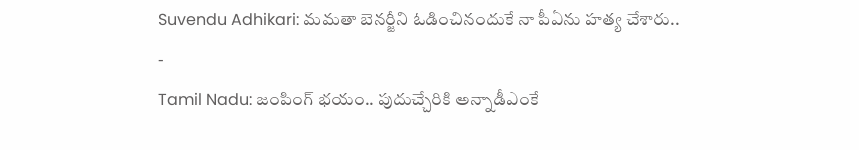Suvendu Adhikari: మమతా బెనర్జీని ఓడించినందుకే నా పీఏను హత్య చేశారు..
-
Tamil Nadu: జంపింగ్ భయం.. పుదుచ్చేరికి అన్నాడీఎంకే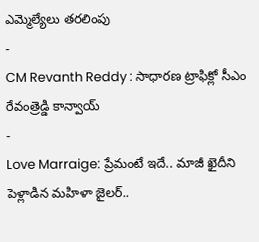ఎమ్మెల్యేలు తరలింపు
-
CM Revanth Reddy : సాధారణ ట్రాఫిక్లో సీఎం రేవంత్రెడ్డి కాన్వాయ్
-
Love Marraige: ప్రేమంటే ఇదే.. మాజీ ఖైదీని పెళ్లాడిన మహిళా జైలర్..